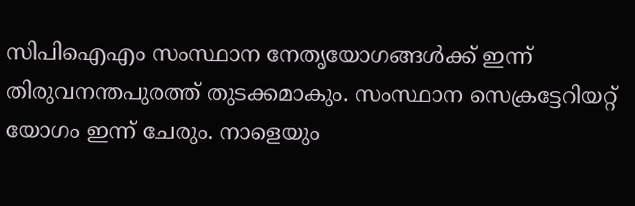സിപിഐഎം സംസ്ഥാന നേതൃയോഗങ്ങൾക്ക് ഇന്ന് തിരുവനന്തപുരത്ത് തുടക്കമാകും. സംസ്ഥാന സെക്രട്ടേറിയറ്റ് യോഗം ഇന്ന് ചേരും. നാളെയും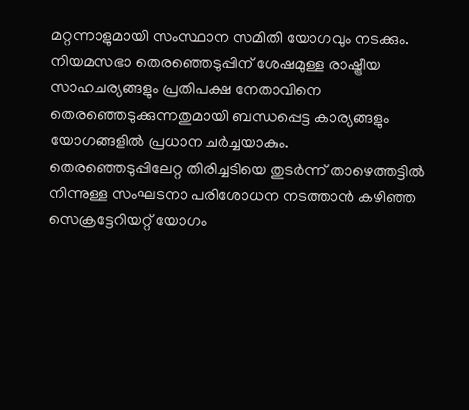മറ്റന്നാളുമായി സംസ്ഥാന സമിതി യോഗവും നടക്കും. നിയമസഭാ തെരഞ്ഞെടുപ്പിന് ശേഷമുള്ള രാഷ്ട്രീയ സാഹചര്യങ്ങളും പ്രതിപക്ഷ നേതാവിനെ തെരഞ്ഞെടുക്കുന്നതുമായി ബന്ധപ്പെട്ട കാര്യങ്ങളും യോഗങ്ങളിൽ പ്രധാന ചർച്ചയാകും.
തെരഞ്ഞെടുപ്പിലേറ്റ തിരിച്ചടിയെ തുടർന്ന് താഴെത്തട്ടിൽ നിന്നുള്ള സംഘടനാ പരിശോധന നടത്താൻ കഴിഞ്ഞ സെക്രട്ടേറിയറ്റ് യോഗം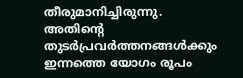തീരുമാനിച്ചിരുന്നു. അതിന്റെ തുടർപ്രവർത്തനങ്ങൾക്കും ഇന്നത്തെ യോഗം രൂപം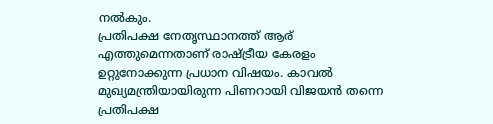നൽകും.
പ്രതിപക്ഷ നേതൃസ്ഥാനത്ത് ആര് എത്തുമെന്നതാണ് രാഷ്ട്രീയ കേരളം ഉറ്റുനോക്കുന്ന പ്രധാന വിഷയം. കാവൽ മുഖ്യമന്ത്രിയായിരുന്ന പിണറായി വിജയൻ തന്നെ പ്രതിപക്ഷ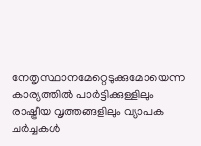നേതൃസ്ഥാനമേറ്റെടുക്കുമോയെന്ന കാര്യത്തിൽ പാർട്ടിക്കുള്ളിലും രാഷ്ട്രീയ വൃത്തങ്ങളിലും വ്യാപക ചർച്ചകൾ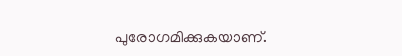പുരോഗമിക്കുകയാണ്.